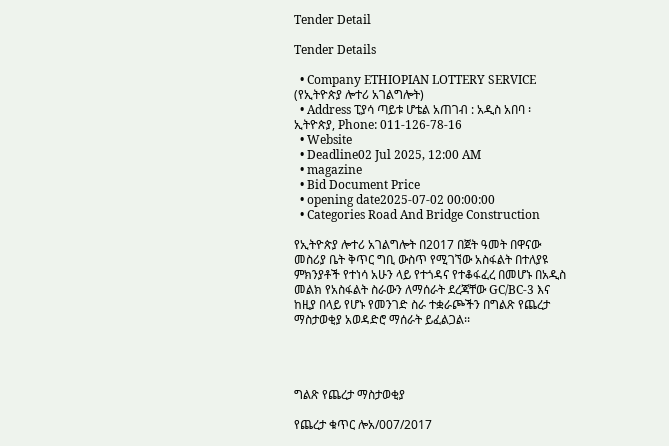Tender Detail

Tender Details

  • Company ETHIOPIAN LOTTERY SERVICE (የኢትዮጵያ ሎተሪ አገልግሎት)
  • Address ፒያሳ ጣይቱ ሆቴል አጠገብ : አዲስ አበባ ፡ ኢትዮጵያ, Phone: 011-126-78-16
  • Website
  • Deadline02 Jul 2025, 12:00 AM
  • magazine
  • Bid Document Price
  • opening date2025-07-02 00:00:00
  • Categories Road And Bridge Construction

የኢትዮጵያ ሎተሪ አገልግሎት በ2017 በጀት ዓመት በዋናው መስሪያ ቤት ቅጥር ግቢ ውስጥ የሚገኘው አስፋልት በተለያዩ ምክንያቶች የተነሳ አሁን ላይ የተጎዳና የተቆፋፈረ በመሆኑ በአዲስ መልክ የአስፋልት ስራውን ለማሰራት ደረጃቸው GC/BC-3 እና ከዚያ በላይ የሆኑ የመንገድ ስራ ተቋራጮችን በግልጽ የጨረታ ማስታወቂያ አወዳድሮ ማሰራት ይፈልጋል፡፡




ግልጽ የጨረታ ማስታወቂያ

የጨረታ ቁጥር ሎአ/007/2017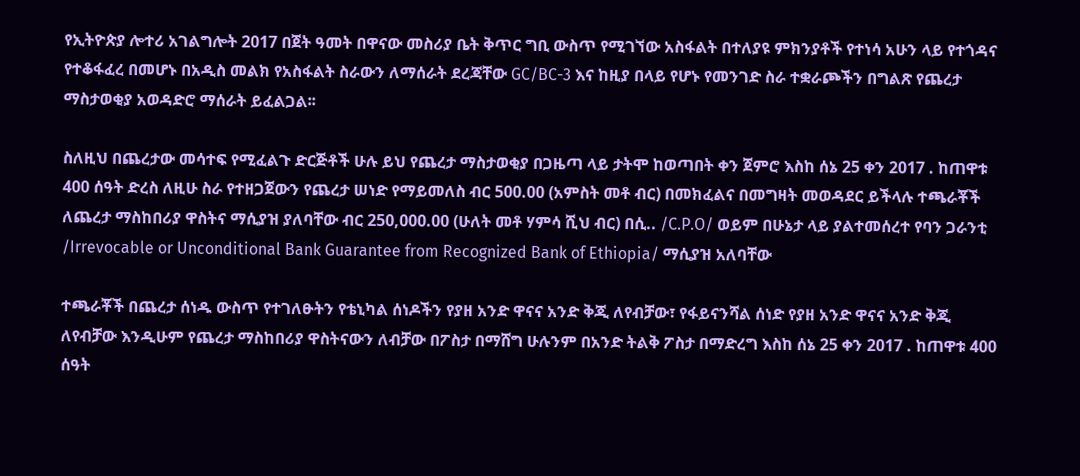የኢትዮጵያ ሎተሪ አገልግሎት 2017 በጀት ዓመት በዋናው መስሪያ ቤት ቅጥር ግቢ ውስጥ የሚገኘው አስፋልት በተለያዩ ምክንያቶች የተነሳ አሁን ላይ የተጎዳና የተቆፋፈረ በመሆኑ በአዲስ መልክ የአስፋልት ስራውን ለማሰራት ደረጃቸው GC/BC-3 እና ከዚያ በላይ የሆኑ የመንገድ ስራ ተቋራጮችን በግልጽ የጨረታ ማስታወቂያ አወዳድሮ ማሰራት ይፈልጋል፡፡

ስለዚህ በጨረታው መሳተፍ የሚፈልጉ ድርጅቶች ሁሉ ይህ የጨረታ ማስታወቂያ በጋዜጣ ላይ ታትሞ ከወጣበት ቀን ጀምሮ እስከ ሰኔ 25 ቀን 2017 . ከጠዋቱ 400 ሰዓት ድረስ ለዚሁ ስራ የተዘጋጀውን የጨረታ ሠነድ የማይመለስ ብር 500.00 (አምስት መቶ ብር) በመክፈልና በመግዛት መወዳደር ይችላሉ ተጫራቾች ለጨረታ ማስከበሪያ ዋስትና ማሲያዝ ያለባቸው ብር 250,000.00 (ሁለት መቶ ሃምሳ ሺህ ብር) በሲ.. /C.P.O/ ወይም በሁኔታ ላይ ያልተመሰረተ የባን ጋራንቲ /Irrevocable or Unconditional Bank Guarantee from Recognized Bank of Ethiopia/ ማሲያዝ አለባቸው

ተጫራቾች በጨረታ ሰነዱ ውስጥ የተገለፁትን የቴኒካል ሰነዶችን የያዘ አንድ ዋናና አንድ ቅጂ ለየብቻው፣ የፋይናንሻል ሰነድ የያዘ አንድ ዋናና አንድ ቅጂ ለየብቻው እንዲሁም የጨረታ ማስከበሪያ ዋስትናውን ለብቻው በፖስታ በማሸግ ሁሉንም በአንድ ትልቅ ፖስታ በማድረግ እስከ ሰኔ 25 ቀን 2017 . ከጠዋቱ 400 ሰዓት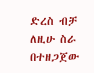ድረስ ብቻ ለዚሁ ስራ በተዘጋጀው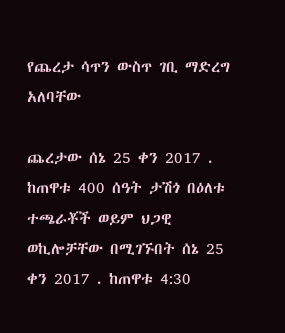የጨረታ ሳጥን ውስጥ ገቢ ማድረግ አለባቸው

ጨረታው ሰኔ 25 ቀን 2017 . ከጠዋቱ 400 ሰዓት ታሽጎ በዕለቱ ተጫራቾች ወይም ህጋዊ ወኪሎቻቸው በሚገኙበት ሰኔ 25 ቀን 2017 . ከጠዋቱ 4:30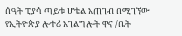ሰዓት ፒያሳ ጣይቱ ሆቴል አጠገብ በሚገኘው የኢትዮጵያ ሎተሪ አገልግሎት ዋና /ቤት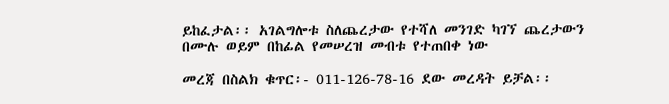ይከፈታል፡፡ አገልግሎቱ ስለጨረታው የተሻለ መንገድ ካገኘ ጨረታውን በሙሉ ወይም በከፊል የመሠረዝ መብቱ የተጠበቀ ነው

መረጃ በስልክ ቁጥር፡- 011-126-78-16 ደው መረዳት ይቻል፡፡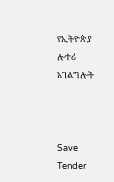የኢትዮጵያ ሎተሪ አገልግሎት



Save Tender